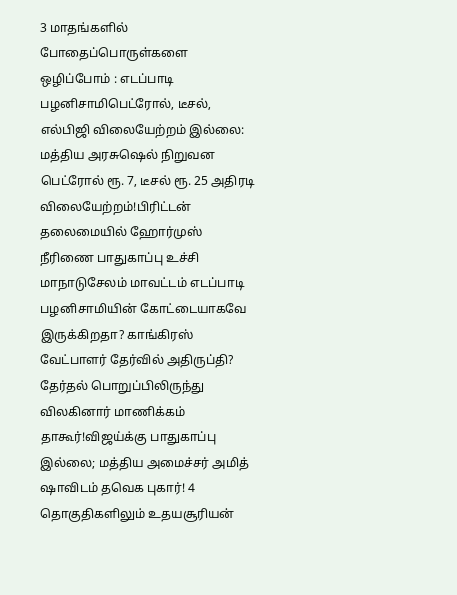3 மாதங்களில் போதைப்பொருள்களை ஒழிப்போம் : எடப்பாடி பழனிசாமிபெட்ரோல், டீசல், எல்பிஜி விலையேற்றம் இல்லை: மத்திய அரசுஷெல் நிறுவன பெட்ரோல் ரூ. 7, டீசல் ரூ. 25 அதிரடி விலையேற்றம்!பிரிட்டன் தலைமையில் ஹோர்முஸ் நீரிணை பாதுகாப்பு உச்சி மாநாடுசேலம் மாவட்டம் எடப்பாடி பழனிசாமியின் கோட்டையாகவே இருக்கிறதா? காங்கிரஸ் வேட்பாளர் தேர்வில் அதிருப்தி? தேர்தல் பொறுப்பிலிருந்து விலகினார் மாணிக்கம் தாகூர்!விஜய்க்கு பாதுகாப்பு இல்லை; மத்திய அமைச்சர் அமித் ஷாவிடம் தவெக புகார்! 4 தொகுதிகளிலும் உதயசூரியன்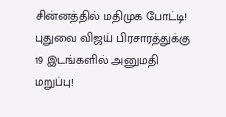சின்னத்தில் மதிமுக போட்டி! புதுவை விஜய் பிரசாரத்துக்கு 19 இடங்களில் அனுமதி மறுப்பு!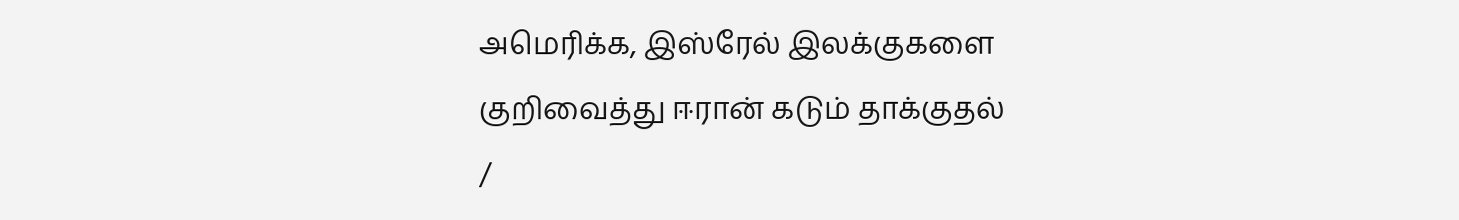அமெரிக்க, இஸ்ரேல் இலக்குகளை குறிவைத்து ஈரான் கடும் தாக்குதல்
/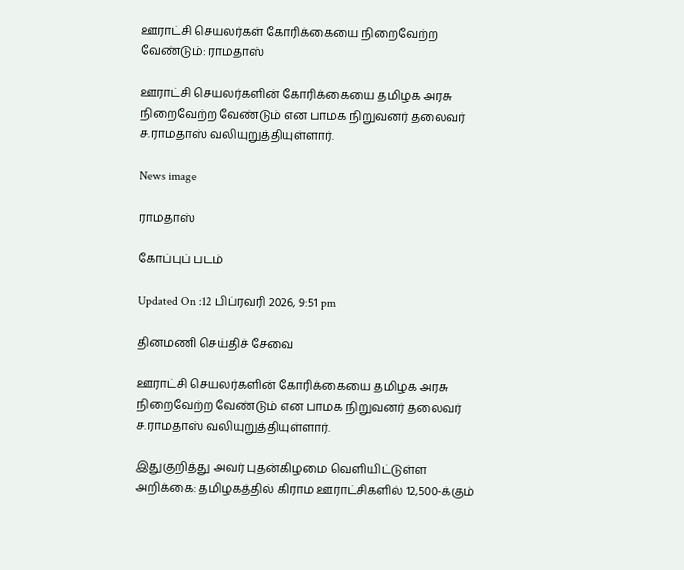ஊராட்சி செயலர்கள் கோரிக்கையை நிறைவேற்ற வேண்டும்: ராமதாஸ்

ஊராட்சி செயலர்களின் கோரிக்கையை தமிழக அரசு நிறைவேற்ற வேண்டும் என பாமக நிறுவனர் தலைவர் ச.ராமதாஸ் வலியுறுத்தியுள்ளார்.

News image

ராமதாஸ்

கோப்புப் படம்

Updated On :12 பிப்ரவரி 2026, 9:51 pm

தினமணி செய்திச் சேவை

ஊராட்சி செயலர்களின் கோரிக்கையை தமிழக அரசு நிறைவேற்ற வேண்டும் என பாமக நிறுவனர் தலைவர் ச.ராமதாஸ் வலியுறுத்தியுள்ளார்.

இதுகுறித்து அவர் புதன்கிழமை வெளியிட்டுள்ள அறிக்கை: தமிழகத்தில் கிராம ஊராட்சிகளில் 12,500-க்கும்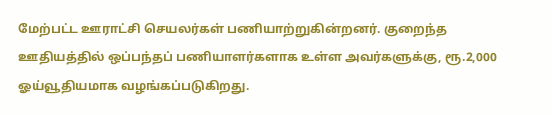மேற்பட்ட ஊராட்சி செயலர்கள் பணியாற்றுகின்றனர். குறைந்த ஊதியத்தில் ஒப்பந்தப் பணியாளர்களாக உள்ள அவர்களுக்கு, ரூ.2,000 ஓய்வூதியமாக வழங்கப்படுகிறது.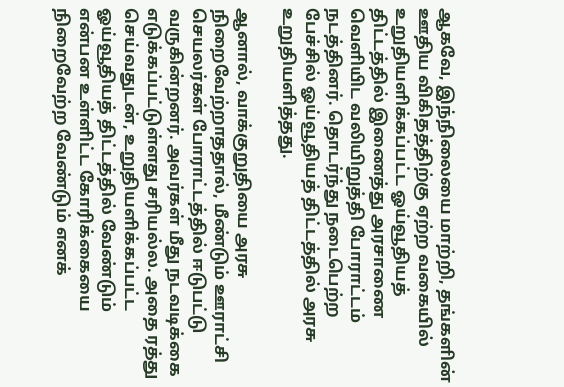ஆகவே, இந்நிலையை மாற்றி, தங்களின் ஊதிய விகிதத்திற்கு ஏற்ற வகையில் உறுதியளிக்கப்பட்ட ஓய்வூதியத் திட்டத்தில் இணைத்து அரசாணை வெளியிட வலியிறுத்தி போராட்டம் நடத்தினர். தொடர்ந்து நடைபெற்ற பேச்சில் ஓய்வூதியத் திட்டத்தில் அரசு உறுதியளித்தது.

ஆனால், வாக்குறுதியை அரசு நிறைவேற்றாததால், மீண்டும் ஊராட்சி செயலர்கள் போராட்டத்தில் ஈடுபட்டு வருகின்றனர். அவர்கள் மீது நடவடிக்கை எடுக்கப்பட்டுள்ளது சரியல்ல. அதை ரத்து செய்வதுடன், உறுதியளிக்கப்பட்ட ஓய்வூதியத் திட்டத்தில் வேண்டும் என்பன உள்ளிட்ட கோரிக்கையை நிறைவேற்ற வேண்டும் எனக்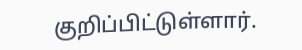குறிப்பிட்டுள்ளார்.